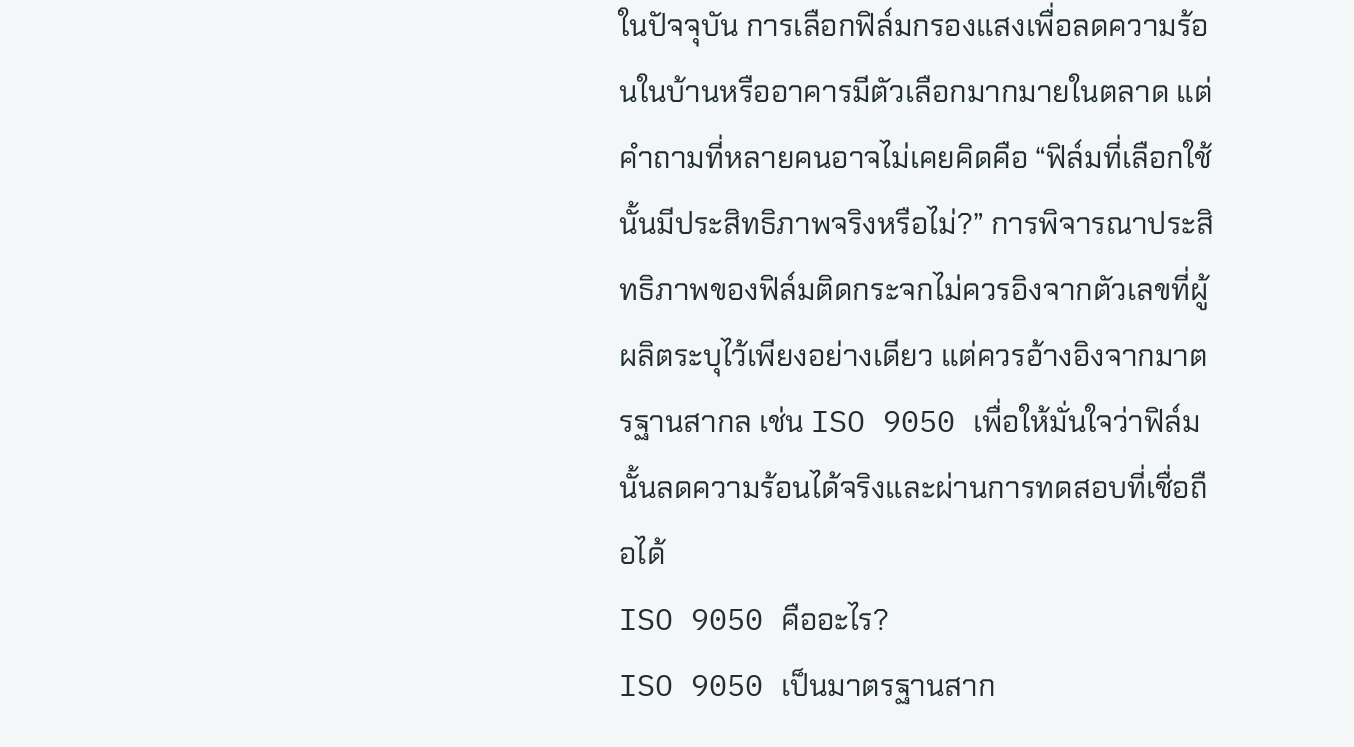ในปัจจุบัน การเลือกฟิล์มกรองแสงเพื่อลดความร้อนในบ้านหรืออาคารมีตัวเลือกมากมายในตลาด แต่คำถามที่หลายคนอาจไม่เคยคิดคือ “ฟิล์มที่เลือกใช้นั้นมีประสิทธิภาพจริงหรือไม่?” การพิจารณาประสิทธิภาพของฟิล์มติดกระจกไม่ควรอิงจากตัวเลขที่ผู้ผลิตระบุไว้เพียงอย่างเดียว แต่ควรอ้างอิงจากมาตรฐานสากล เช่น ISO 9050 เพื่อให้มั่นใจว่าฟิล์มนั้นลดความร้อนได้จริงและผ่านการทดสอบที่เชื่อถือได้
ISO 9050 คืออะไร?
ISO 9050 เป็นมาตรฐานสาก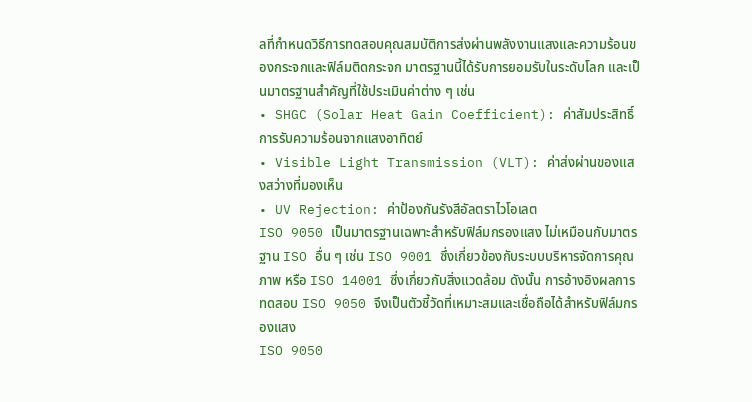ลที่กำหนดวิธีการทดสอบคุณสมบัติการส่งผ่านพลังงานแสงและความร้อนของกระจกและฟิล์มติดกระจก มาตรฐานนี้ได้รับการยอมรับในระดับโลก และเป็นมาตรฐานสำคัญที่ใช้ประเมินค่าต่าง ๆ เช่น
• SHGC (Solar Heat Gain Coefficient): ค่าสัมประสิทธิ์การรับความร้อนจากแสงอาทิตย์
• Visible Light Transmission (VLT): ค่าส่งผ่านของแสงสว่างที่มองเห็น
• UV Rejection: ค่าป้องกันรังสีอัลตราไวโอเลต
ISO 9050 เป็นมาตรฐานเฉพาะสำหรับฟิล์มกรองแสง ไม่เหมือนกับมาตรฐาน ISO อื่น ๆ เช่น ISO 9001 ซึ่งเกี่ยวข้องกับระบบบริหารจัดการคุณภาพ หรือ ISO 14001 ซึ่งเกี่ยวกับสิ่งแวดล้อม ดังนั้น การอ้างอิงผลการทดสอบ ISO 9050 จึงเป็นตัวชี้วัดที่เหมาะสมและเชื่อถือได้สำหรับฟิล์มกรองแสง
ISO 9050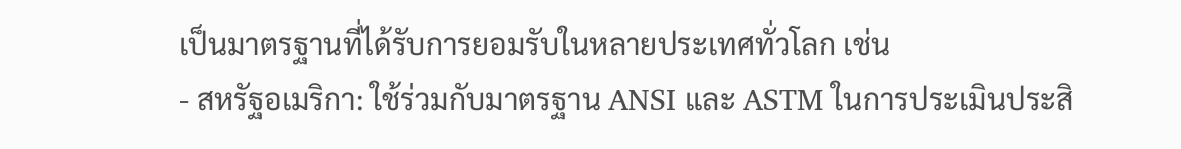เป็นมาตรฐานที่ได้รับการยอมรับในหลายประเทศทั่วโลก เช่น
- สหรัฐอเมริกา: ใช้ร่วมกับมาตรฐาน ANSI และ ASTM ในการประเมินประสิ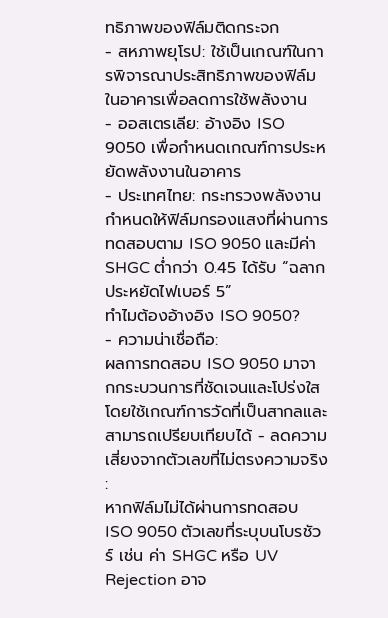ทธิภาพของฟิล์มติดกระจก
- สหภาพยุโรป: ใช้เป็นเกณฑ์ในการพิจารณาประสิทธิภาพของฟิล์มในอาคารเพื่อลดการใช้พลังงาน
- ออสเตรเลีย: อ้างอิง ISO 9050 เพื่อกำหนดเกณฑ์การประหยัดพลังงานในอาคาร
- ประเทศไทย: กระทรวงพลังงานกำหนดให้ฟิล์มกรองแสงที่ผ่านการทดสอบตาม ISO 9050 และมีค่า SHGC ต่ำกว่า 0.45 ได้รับ “ฉลากประหยัดไฟเบอร์ 5”
ทำไมต้องอ้างอิง ISO 9050?
- ความน่าเชื่อถือ:
ผลการทดสอบ ISO 9050 มาจากกระบวนการที่ชัดเจนและโปร่งใส โดยใช้เกณฑ์การวัดที่เป็นสากลและสามารถเปรียบเทียบได้ - ลดความเสี่ยงจากตัวเลขที่ไม่ตรงความจริง :
หากฟิล์มไม่ได้ผ่านการทดสอบ ISO 9050 ตัวเลขที่ระบุบนโบรชัวร์ เช่น ค่า SHGC หรือ UV Rejection อาจ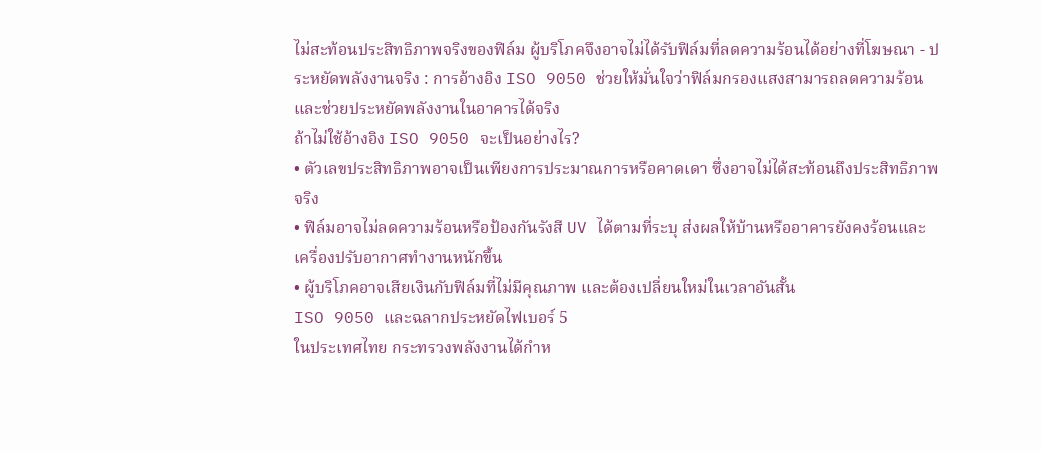ไม่สะท้อนประสิทธิภาพจริงของฟิล์ม ผู้บริโภคจึงอาจไม่ได้รับฟิล์มที่ลดความร้อนได้อย่างที่โฆษณา - ประหยัดพลังงานจริง : การอ้างอิง ISO 9050 ช่วยให้มั่นใจว่าฟิล์มกรองแสงสามารถลดความร้อนและช่วยประหยัดพลังงานในอาคารได้จริง
ถ้าไม่ใช้อ้างอิง ISO 9050 จะเป็นอย่างไร?
• ตัวเลขประสิทธิภาพอาจเป็นเพียงการประมาณการหรือคาดเดา ซึ่งอาจไม่ได้สะท้อนถึงประสิทธิภาพจริง
• ฟิล์มอาจไม่ลดความร้อนหรือป้องกันรังสี UV ได้ตามที่ระบุ ส่งผลให้บ้านหรืออาคารยังคงร้อนและเครื่องปรับอากาศทำงานหนักขึ้น
• ผู้บริโภคอาจเสียเงินกับฟิล์มที่ไม่มีคุณภาพ และต้องเปลี่ยนใหม่ในเวลาอันสั้น
ISO 9050 และฉลากประหยัดไฟเบอร์ 5
ในประเทศไทย กระทรวงพลังงานได้กำห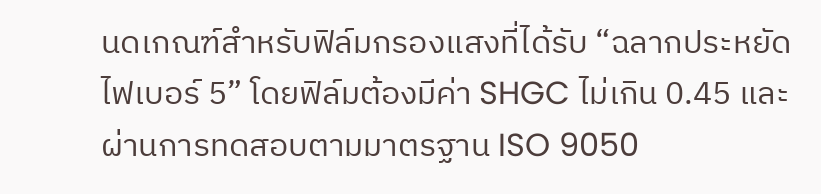นดเกณฑ์สำหรับฟิล์มกรองแสงที่ได้รับ “ฉลากประหยัดไฟเบอร์ 5” โดยฟิล์มต้องมีค่า SHGC ไม่เกิน 0.45 และผ่านการทดสอบตามมาตรฐาน ISO 9050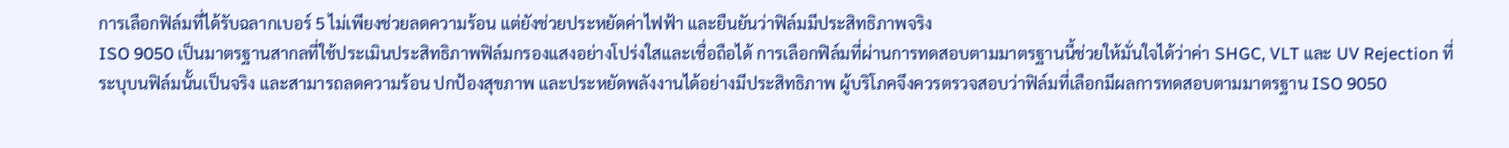การเลือกฟิล์มที่ได้รับฉลากเบอร์ 5 ไม่เพียงช่วยลดความร้อน แต่ยังช่วยประหยัดค่าไฟฟ้า และยืนยันว่าฟิล์มมีประสิทธิภาพจริง
ISO 9050 เป็นมาตรฐานสากลที่ใช้ประเมินประสิทธิภาพฟิล์มกรองแสงอย่างโปร่งใสและเชื่อถือได้ การเลือกฟิล์มที่ผ่านการทดสอบตามมาตรฐานนี้ช่วยให้มั่นใจได้ว่าค่า SHGC, VLT และ UV Rejection ที่ระบุบนฟิล์มนั้นเป็นจริง และสามารถลดความร้อน ปกป้องสุขภาพ และประหยัดพลังงานได้อย่างมีประสิทธิภาพ ผู้บริโภคจึงควรตรวจสอบว่าฟิล์มที่เลือกมีผลการทดสอบตามมาตรฐาน ISO 9050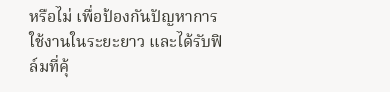หรือไม่ เพื่อป้องกันปัญหาการใช้งานในระยะยาว และได้รับฟิล์มที่คุ้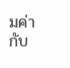มค่ากับ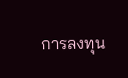การลงทุน